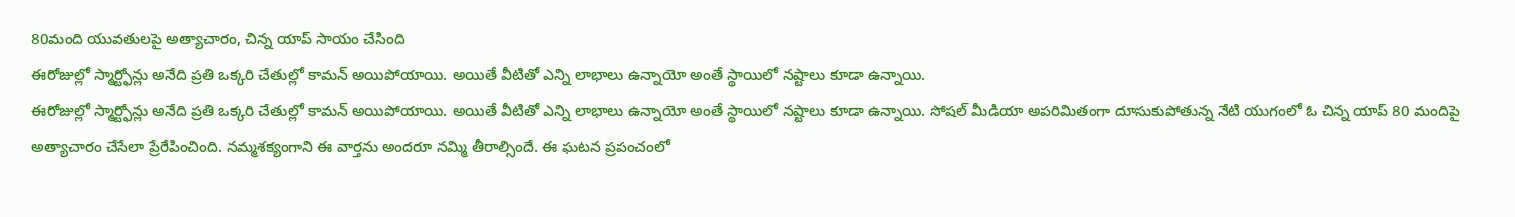80మంది యువతులపై అత్యాచారం, చిన్న యాప్ సాయం చేసింది
ఈరోజుల్లో స్మార్ట్ఫోన్లు అనేది ప్రతి ఒక్కరి చేతుల్లో కామన్ అయిపోయాయి. అయితే వీటితో ఎన్ని లాభాలు ఉన్నాయో అంతే స్థాయిలో నష్టాలు కూడా ఉన్నాయి.
ఈరోజుల్లో స్మార్ట్ఫోన్లు అనేది ప్రతి ఒక్కరి చేతుల్లో కామన్ అయిపోయాయి. అయితే వీటితో ఎన్ని లాభాలు ఉన్నాయో అంతే స్థాయిలో నష్టాలు కూడా ఉన్నాయి. సోషల్ మీడియా అపరిమితంగా దూసుకుపోతున్న నేటి యుగంలో ఓ చిన్న యాప్ 80 మందిపై అత్యాచారం చేసేలా ప్రేరేపించింది. నమ్మశక్యంగాని ఈ వార్తను అందరూ నమ్మి తీరాల్సిందే. ఈ ఘటన ప్రపంచంలో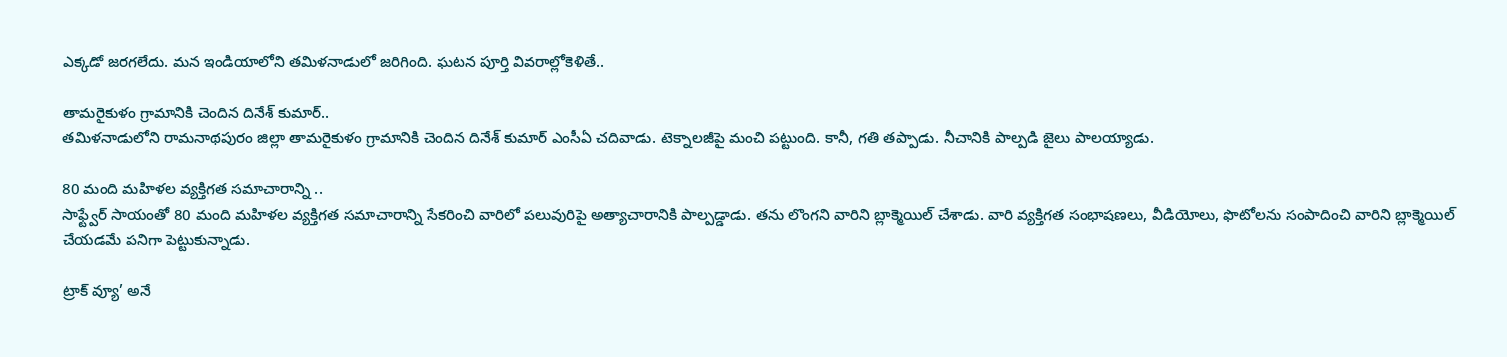ఎక్కడో జరగలేదు. మన ఇండియాలోని తమిళనాడులో జరిగింది. ఘటన పూర్తి వివరాల్లోకెళితే..

తామరైకుళం గ్రామానికి చెందిన దినేశ్ కుమార్..
తమిళనాడులోని రామనాథపురం జిల్లా తామరైకుళం గ్రామానికి చెందిన దినేశ్ కుమార్ ఎంసీఏ చదివాడు. టెక్నాలజీపై మంచి పట్టుంది. కానీ, గతి తప్పాడు. నీచానికి పాల్పడి జైలు పాలయ్యాడు.

80 మంది మహిళల వ్యక్తిగత సమాచారాన్ని ..
సాఫ్ట్వేర్ సాయంతో 80 మంది మహిళల వ్యక్తిగత సమాచారాన్ని సేకరించి వారిలో పలువురిపై అత్యాచారానికి పాల్పడ్డాడు. తను లొంగని వారిని బ్లాక్మెయిల్ చేశాడు. వారి వ్యక్తిగత సంభాషణలు, వీడియోలు, ఫొటోలను సంపాదించి వారిని బ్లాక్మెయిల్ చేయడమే పనిగా పెట్టుకున్నాడు.

ట్రాక్ వ్యూ’ అనే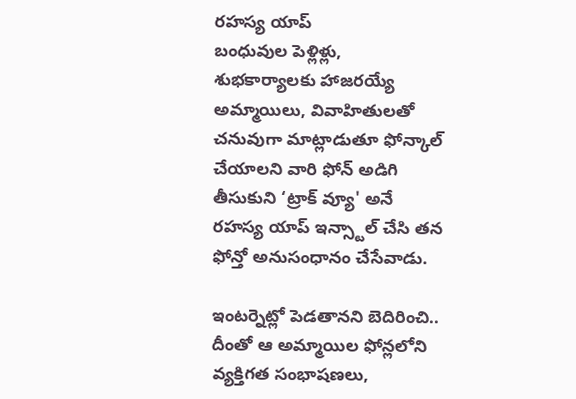రహస్య యాప్
బంధువుల పెళ్లిళ్లు, శుభకార్యాలకు హాజరయ్యే అమ్మాయిలు, వివాహితులతో చనువుగా మాట్లాడుతూ ఫోన్కాల్ చేయాలని వారి ఫోన్ అడిగి తీసుకుని ‘ట్రాక్ వ్యూ' అనే రహస్య యాప్ ఇన్స్టాల్ చేసి తన ఫోన్తో అనుసంధానం చేసేవాడు.

ఇంటర్నెట్లో పెడతానని బెదిరించి..
దీంతో ఆ అమ్మాయిల ఫోన్లలోని వ్యక్తిగత సంభాషణలు,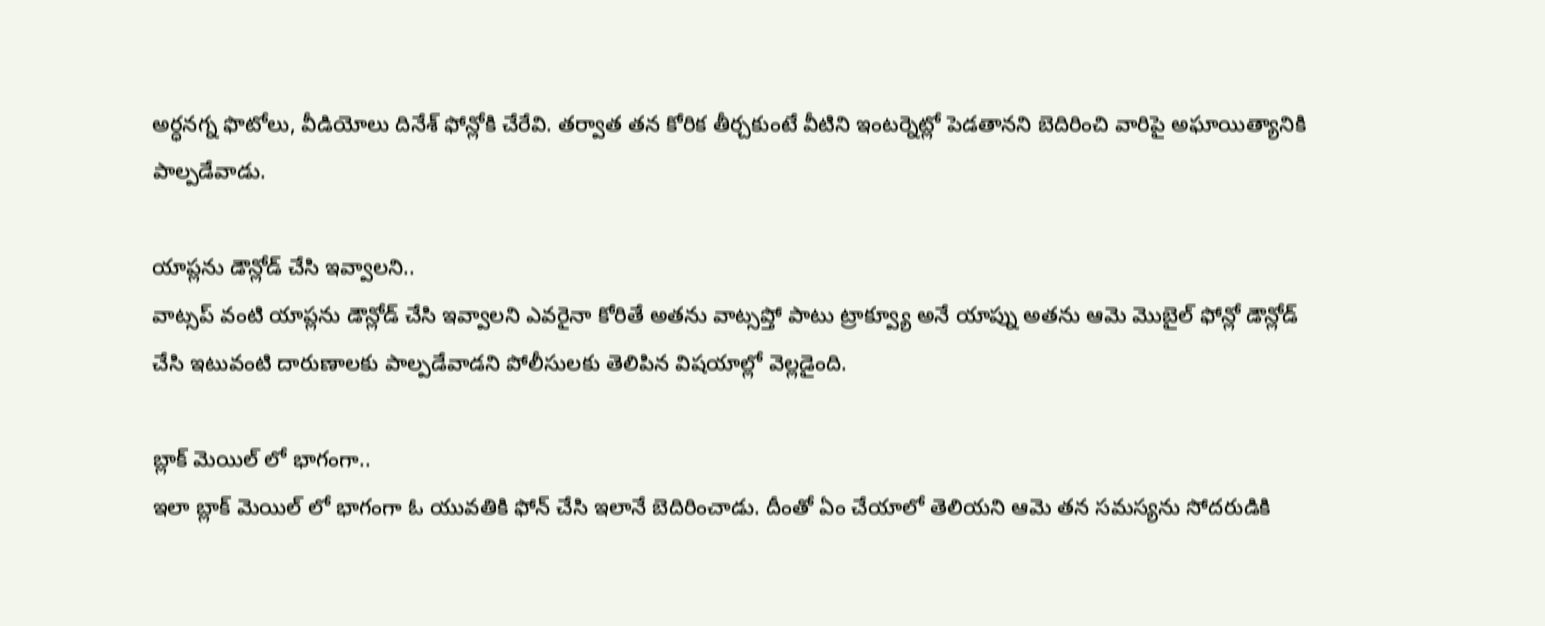అర్ధనగ్న ఫొటోలు, వీడియోలు దినేశ్ ఫోన్లోకి చేరేవి. తర్వాత తన కోరిక తీర్చకుంటే వీటిని ఇంటర్నెట్లో పెడతానని బెదిరించి వారిపై అఘాయిత్యానికి పాల్పడేవాడు.

యాప్లను డౌన్లోడ్ చేసి ఇవ్వాలని..
వాట్సప్ వంటి యాప్లను డౌన్లోడ్ చేసి ఇవ్వాలని ఎవరైనా కోరితే అతను వాట్సప్తో పాటు ట్రాక్వ్యూ అనే యాప్ను అతను ఆమె మొబైల్ ఫోన్లో డౌన్లోడ్ చేసి ఇటువంటి దారుణాలకు పాల్పడేవాడని పోలీసులకు తెలిపిన విషయాల్లో వెల్లడైంది.

బ్లాక్ మెయిల్ లో భాగంగా..
ఇలా బ్లాక్ మెయిల్ లో భాగంగా ఓ యువతికి ఫోన్ చేసి ఇలానే బెదిరించాడు. దీంతో ఏం చేయాలో తెలియని ఆమె తన సమస్యను సోదరుడికి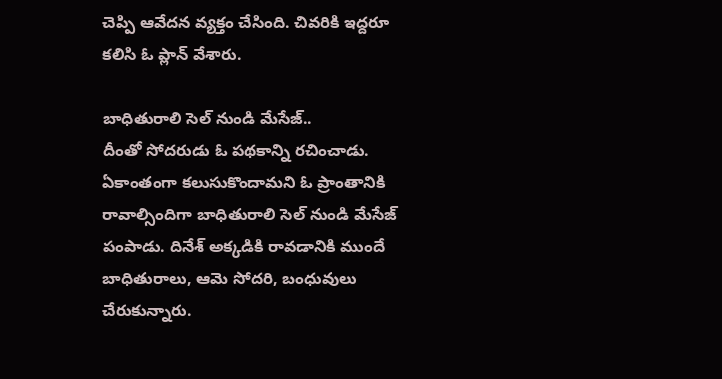చెప్పి ఆవేదన వ్యక్తం చేసింది. చివరికి ఇద్దరూ కలిసి ఓ ప్లాన్ వేశారు.

బాధితురాలి సెల్ నుండి మేసేజ్..
దీంతో సోదరుడు ఓ పథకాన్ని రచించాడు. ఏకాంతంగా కలుసుకొందామని ఓ ప్రాంతానికి రావాల్సిందిగా బాధితురాలి సెల్ నుండి మేసేజ్ పంపాడు. దినేశ్ అక్కడికి రావడానికి ముందే బాధితురాలు, ఆమె సోదరి, బంధువులు చేరుకున్నారు.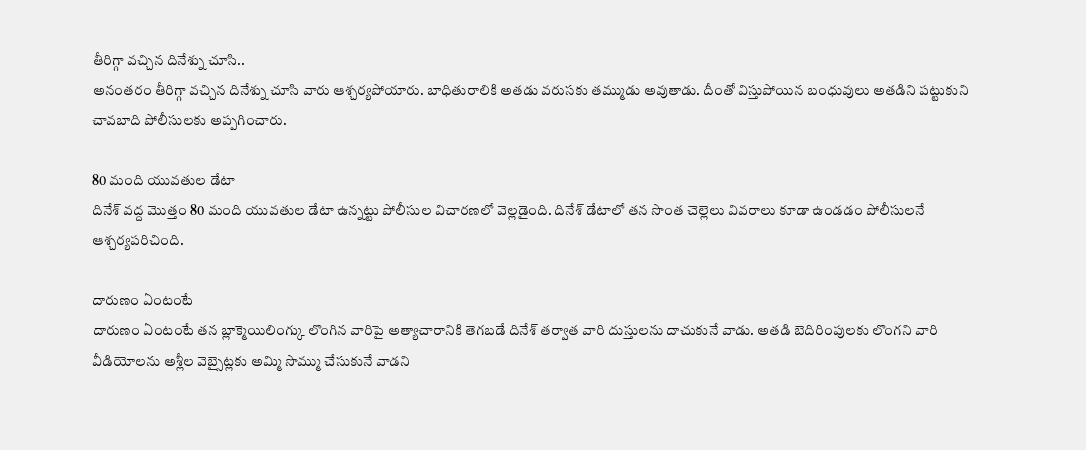తీరిగ్గా వచ్చిన దినేశ్ను చూసి..
అనంతరం తీరిగ్గా వచ్చిన దినేశ్ను చూసి వారు ఆశ్చర్యపోయారు. బాధితురాలికి అతడు వరుసకు తమ్ముడు అవుతాడు. దీంతో విస్తుపోయిన బంధువులు అతడిని పట్టుకుని చావబాది పోలీసులకు అప్పగించారు.

80 మంది యువతుల డేటా
దినేశ్ వద్ద మొత్తం 80 మంది యువతుల డేటా ఉన్నట్టు పోలీసుల విచారణలో వెల్లడైంది. దినేశ్ డేటాలో తన సొంత చెల్లెలు వివరాలు కూడా ఉండడం పోలీసులనే ఆశ్చర్యపరిచింది.

దారుణం ఏంటంటే
దారుణం ఏంటంటే తన బ్లాక్మెయిలింగ్కు లొంగిన వారిపై అత్యాచారానికి తెగబడే దినేశ్ తర్వాత వారి దుస్తులను దాచుకునే వాడు. అతడి బెదిరింపులకు లొంగని వారి వీడియోలను అశ్లీల వెబ్సైట్లకు అమ్మి సొమ్ము చేసుకునే వాడని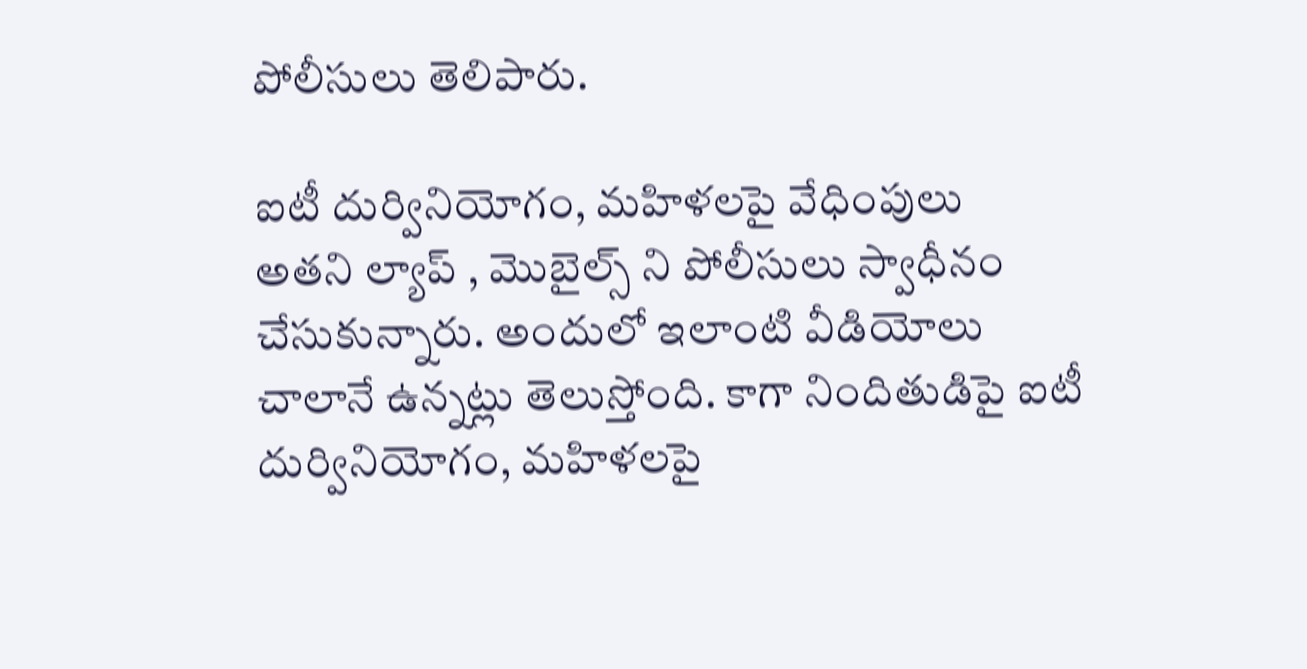పోలీసులు తెలిపారు.

ఐటీ దుర్వినియోగం, మహిళలపై వేధింపులు
అతని ల్యాప్ , మొబైల్స్ ని పోలీసులు స్వాధీనం చేసుకున్నారు. అందులో ఇలాంటి వీడియోలు చాలానే ఉన్నట్లు తెలుస్తోంది. కాగా నిందితుడిపై ఐటీ దుర్వినియోగం, మహిళలపై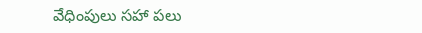వేధింపులు సహా పలు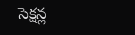సెక్షన్ల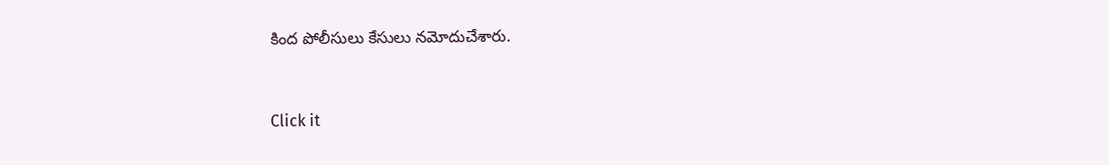కింద పోలీసులు కేసులు నమోదుచేశారు.


Click it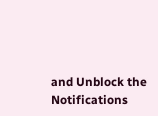and Unblock the Notifications